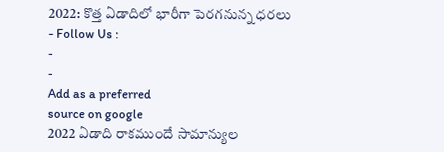2022: కొత్త ఏడాదిలో భారీగా పెరగనున్న ధరలు
- Follow Us :
-
-
Add as a preferred
source on google
2022 ఏడాది రాకముందే సామాన్యుల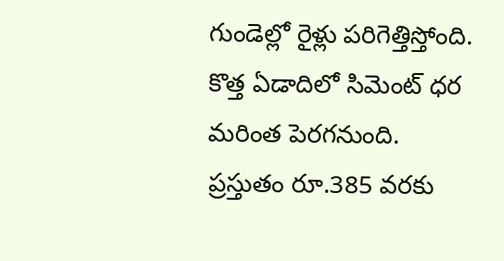గుండెల్లో రైళ్లు పరిగెత్తిస్తోంది. కొత్త ఏడాదిలో సిమెంట్ ధర మరింత పెరగనుంది. ప్రస్తుతం రూ.385 వరకు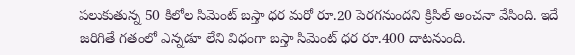పలుకుతున్న 50 కిలోల సిమెంట్ బస్తా ధర మరో రూ.20 పెరగనుందని క్రిసిల్ అంచనా వేసింది. ఇదే జరిగితే గతంలో ఎన్నడూ లేని విధంగా బస్తా సిమెంట్ ధర రూ.400 దాటనుంది.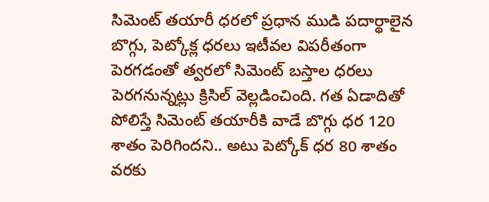సిమెంట్ తయారీ ధరలో ప్రధాన ముడి పదార్థాలైన బొగ్గు, పెట్కోక్ల ధరలు ఇటీవల విపరీతంగా పెరగడంతో త్వరలో సిమెంట్ బస్తాల ధరలు పెరగనున్నట్లు క్రిసిల్ వెల్లడించింది. గత ఏడాదితో పోలిస్తే సిమెంట్ తయారీకి వాడే బొగ్గు ధర 120 శాతం పెరిగిందని.. అటు పెట్కోక్ ధర 80 శాతం వరకు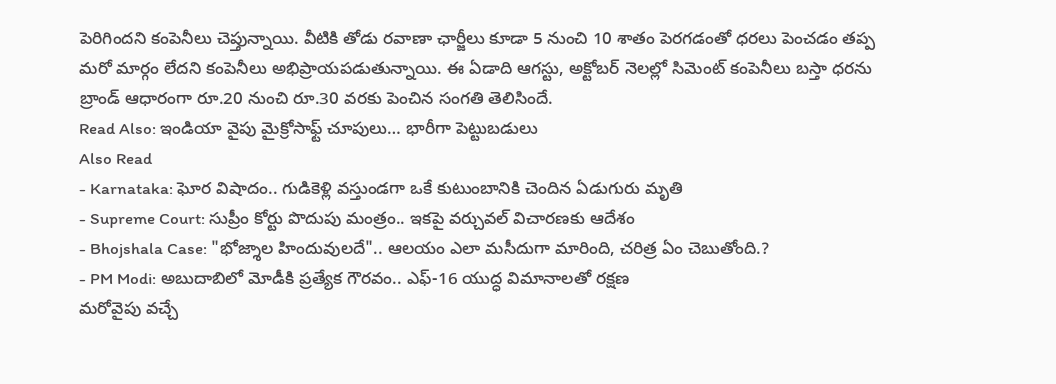పెరిగిందని కంపెనీలు చెప్తున్నాయి. వీటికి తోడు రవాణా ఛార్జీలు కూడా 5 నుంచి 10 శాతం పెరగడంతో ధరలు పెంచడం తప్ప మరో మార్గం లేదని కంపెనీలు అభిప్రాయపడుతున్నాయి. ఈ ఏడాది ఆగస్టు, అక్టోబర్ నెలల్లో సిమెంట్ కంపెనీలు బస్తా ధరను బ్రాండ్ ఆధారంగా రూ.20 నుంచి రూ.30 వరకు పెంచిన సంగతి తెలిసిందే.
Read Also: ఇండియా వైపు మైక్రోసాఫ్ట్ చూపులు… భారీగా పెట్టుబడులు
Also Read
- Karnataka: ఘోర విషాదం.. గుడికెళ్లి వస్తుండగా ఒకే కుటుంబానికి చెందిన ఏడుగురు మృతి
- Supreme Court: సుప్రీం కోర్టు పొదుపు మంత్రం.. ఇకపై వర్చువల్ విచారణకు ఆదేశం
- Bhojshala Case: "భోజ్శాల హిందువులదే".. ఆలయం ఎలా మసీదుగా మారింది, చరిత్ర ఏం చెబుతోంది.?
- PM Modi: అబుదాబిలో మోడీకి ప్రత్యేక గౌరవం.. ఎఫ్-16 యుద్ధ విమానాలతో రక్షణ
మరోవైపు వచ్చే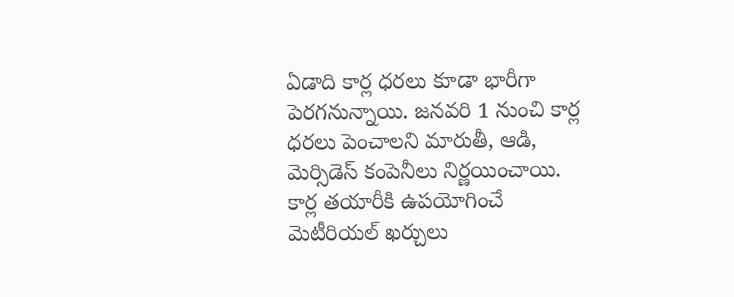ఏడాది కార్ల ధరలు కూడా భారీగా పెరగనున్నాయి. జనవరి 1 నుంచి కార్ల ధరలు పెంచాలని మారుతీ, ఆడి, మెర్సిడెస్ కంపెనీలు నిర్ణయించాయి. కార్ల తయారీకి ఉపయోగించే మెటీరియల్ ఖర్చులు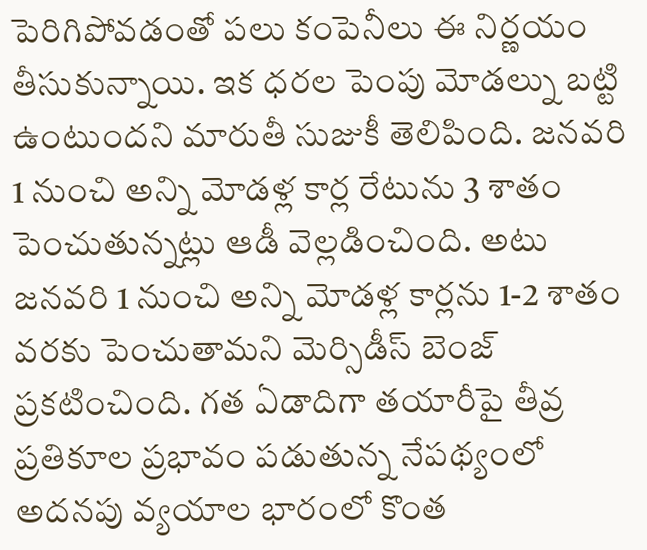పెరిగిపోవడంతో పలు కంపెనీలు ఈ నిర్ణయం తీసుకున్నాయి. ఇక ధరల పెంపు మోడల్ను బట్టి ఉంటుందని మారుతీ సుజుకీ తెలిపింది. జనవరి 1 నుంచి అన్ని మోడళ్ల కార్ల రేటును 3 శాతం పెంచుతున్నట్లు ఆడీ వెల్లడించింది. అటు జనవరి 1 నుంచి అన్ని మోడళ్ల కార్లను 1-2 శాతం వరకు పెంచుతామని మెర్సిడీస్ బెంజ్ ప్రకటించింది. గత ఏడాదిగా తయారీపై తీవ్ర ప్రతికూల ప్రభావం పడుతున్న నేపథ్యంలో అదనపు వ్యయాల భారంలో కొంత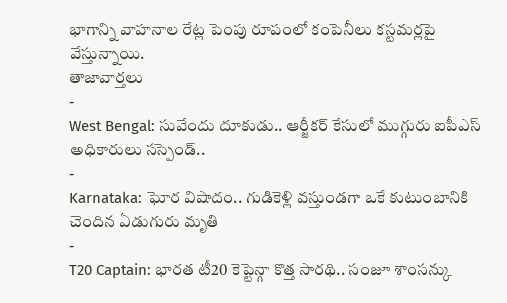భాగాన్ని వాహనాల రేట్ల పెంపు రూపంలో కంపెనీలు కస్టమర్లపై వేస్తున్నాయి.
తాజావార్తలు
-
West Bengal: సువేందు దూకుడు.. ఆర్జీకర్ కేసులో ముగ్గురు ఐపీఎస్ అధికారులు సస్పెండ్..
-
Karnataka: ఘోర విషాదం.. గుడికెళ్లి వస్తుండగా ఒకే కుటుంబానికి చెందిన ఏడుగురు మృతి
-
T20 Captain: భారత టీ20 కెప్టెన్గా కొత్త సారథి.. సంజూ శాంసన్కు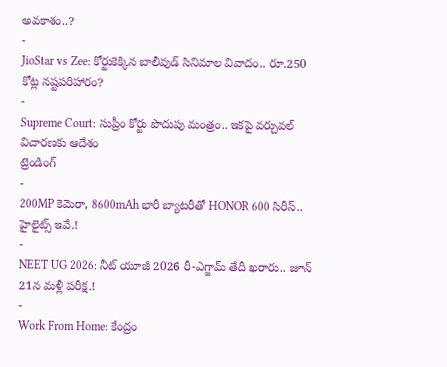అవకాశం..?
-
JioStar vs Zee: కోర్టుకెక్కిన బాలీవుడ్ సినిమాల వివాదం.. రూ.250 కోట్ల నష్టపరిహారం?
-
Supreme Court: సుప్రీం కోర్టు పొదుపు మంత్రం.. ఇకపై వర్చువల్ విచారణకు ఆదేశం
ట్రెండింగ్
-
200MP కెమెరా, 8600mAh భారీ బ్యాటరీతో HONOR 600 సిరీస్.. హైలైట్స్ ఇవే.!
-
NEET UG 2026: నీట్ యూజీ 2026 రీ-ఎగ్జామ్ తేదీ ఖరారు.. జూన్ 21న మళ్లీ పరీక్ష.!
-
Work From Home: కేంద్రం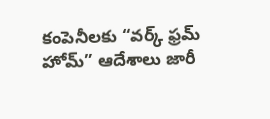కంపెనీలకు “వర్క్ ఫ్రమ్ హోమ్” ఆదేశాలు జారీ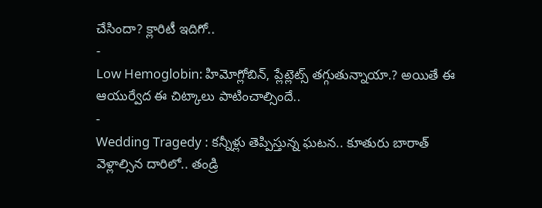చేసిందా? క్లారిటీ ఇదిగో..
-
Low Hemoglobin: హిమోగ్లోబిన్, ప్లేట్లెట్స్ తగ్గుతున్నాయా.? అయితే ఈ ఆయుర్వేద ఈ చిట్కాలు పాటించాల్సిందే..
-
Wedding Tragedy : కన్నీళ్లు తెప్పిస్తున్న ఘటన.. కూతురు బారాత్ వెళ్లాల్సిన దారిలో.. తండ్రి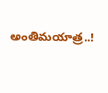అంతిమయాత్ర..!